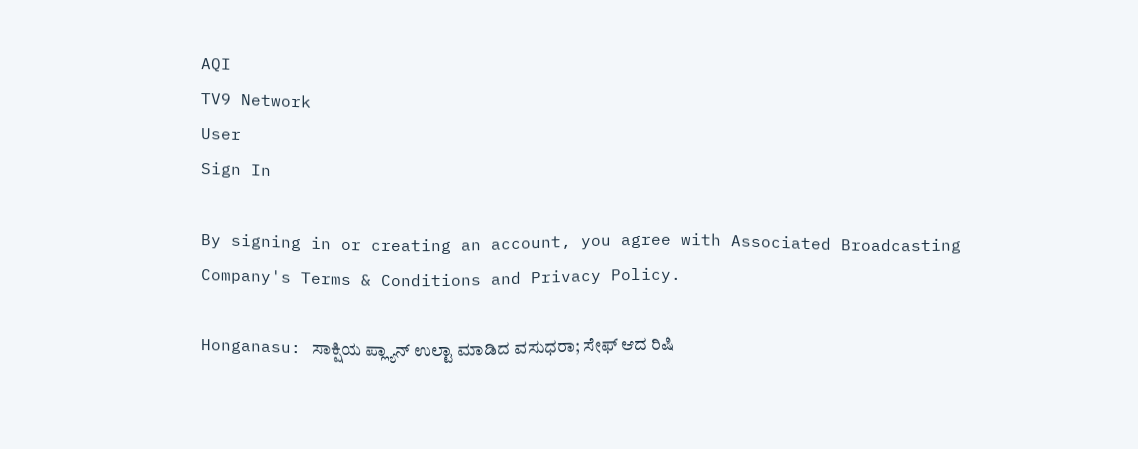AQI
TV9 Network
User
Sign In

By signing in or creating an account, you agree with Associated Broadcasting Company's Terms & Conditions and Privacy Policy.

Honganasu: ಸಾಕ್ಷಿಯ ಪ್ಲ್ಯಾನ್ ಉಲ್ಟಾ ಮಾಡಿದ ವಸುಧರಾ; ಸೇಫ್ ಆದ ರಿಷಿ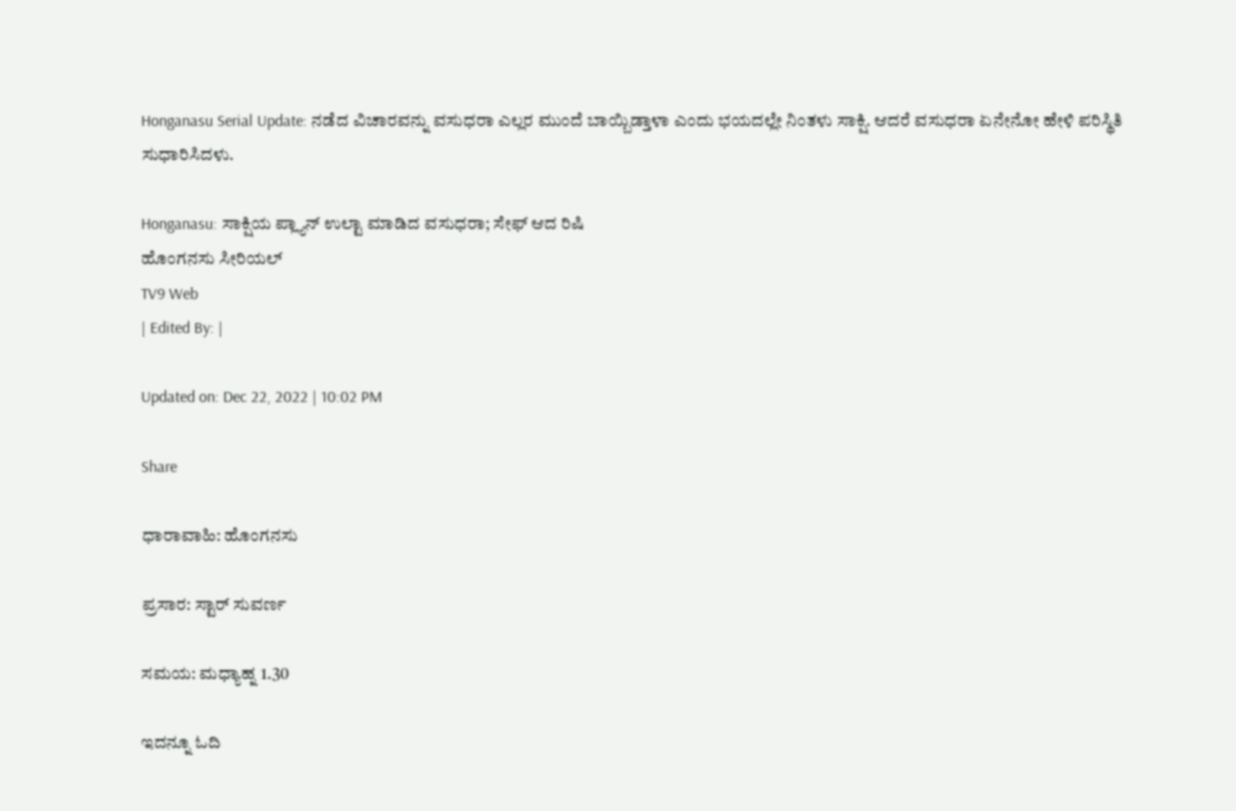Honganasu Serial Update: ನಡೆದ ವಿಚಾರವನ್ನು ವಸುಧರಾ ಎಲ್ಲರ ಮುಂದೆ ಬಾಯ್ಬಿಡ್ತಾಳಾ ಎಂದು ಭಯದಲ್ಲೇ ನಿಂತಳು ಸಾಕ್ಷಿ. ಆದರೆ ವಸುಧರಾ ಏನೇನೋ ಹೇಳಿ ಪರಿಸ್ಥಿತಿ ಸುಧಾರಿಸಿದಳು.

Honganasu: ಸಾಕ್ಷಿಯ ಪ್ಲ್ಯಾನ್ ಉಲ್ಟಾ ಮಾಡಿದ ವಸುಧರಾ; ಸೇಫ್ ಆದ ರಿಷಿ
ಹೊಂಗನಸು ಸೀರಿಯಲ್
TV9 Web
| Edited By: |

Updated on: Dec 22, 2022 | 10:02 PM

Share

ಧಾರಾವಾಹಿ: ಹೊಂಗನಸು

ಪ್ರಸಾರ: ಸ್ಟಾರ್ ಸುವರ್ಣ

ಸಮಯ: ಮಧ್ಯಾಹ್ನ 1.30

ಇದನ್ನೂ ಓದಿ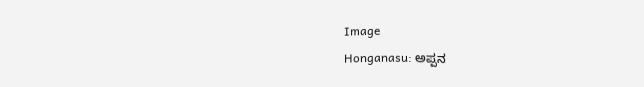Image
Honganasu: ಅಪ್ಪನ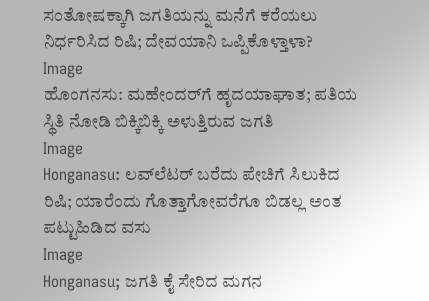ಸಂತೋಷಕ್ಕಾಗಿ ಜಗತಿಯನ್ನು ಮನೆಗೆ ಕರೆಯಲು ನಿರ್ಧರಿಸಿದ ರಿಷಿ; ದೇವಯಾನಿ ಒಪ್ಪಿಕೊಳ್ತಾಳಾ?
Image
ಹೊಂಗನಸು: ಮಹೇಂದರ್‌‌ಗೆ ಹೃದಯಾಘಾತ; ಪತಿಯ ಸ್ಥಿತಿ ನೋಡಿ ಬಿಕ್ಕಿಬಿಕ್ಕಿ ಅಳುತ್ತಿರುವ ಜಗತಿ
Image
Honganasu: ಲವ್‌ಲೆಟರ್ ಬರೆದು ಪೇಚಿಗೆ ಸಿಲುಕಿದ ರಿಷಿ; ಯಾರೆಂದು ಗೊತ್ತಾಗೋವರೆಗೂ ಬಿಡಲ್ಲ ಅಂತ ಪಟ್ಟುಹಿಡಿದ ವಸು
Image
Honganasu; ಜಗತಿ ಕೈ ಸೇರಿದ ಮಗನ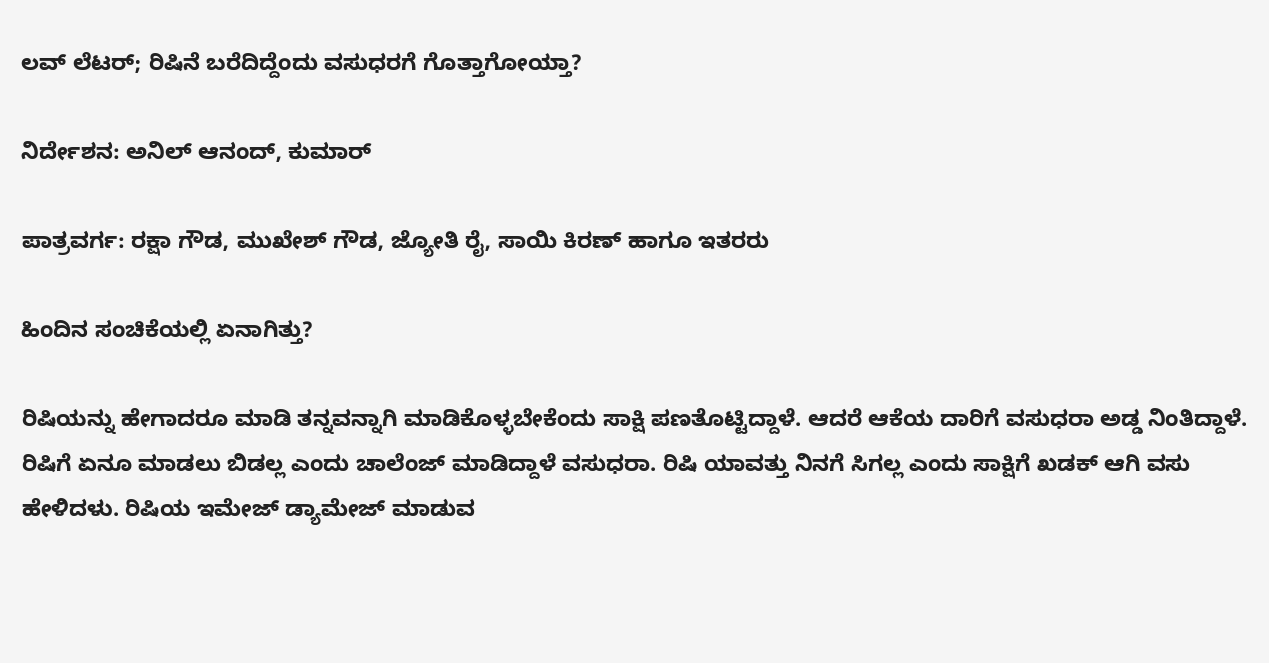ಲವ್ ಲೆಟರ್; ರಿಷಿನೆ ಬರೆದಿದ್ದೆಂದು ವಸುಧರಗೆ ಗೊತ್ತಾಗೋಯ್ತಾ?

ನಿರ್ದೇಶನ: ಅನಿಲ್ ಆನಂದ್, ಕುಮಾರ್

ಪಾತ್ರವರ್ಗ: ರಕ್ಷಾ ಗೌಡ, ಮುಖೇಶ್ ಗೌಡ, ಜ್ಯೋತಿ ರೈ, ಸಾಯಿ ಕಿರಣ್ ಹಾಗೂ ಇತರರು

ಹಿಂದಿನ ಸಂಚಿಕೆಯಲ್ಲಿ ಏನಾಗಿತ್ತು?

ರಿಷಿಯನ್ನು ಹೇಗಾದರೂ ಮಾಡಿ ತನ್ನವನ್ನಾಗಿ ಮಾಡಿಕೊಳ್ಳಬೇಕೆಂದು ಸಾಕ್ಷಿ ಪಣತೊಟ್ಟಿದ್ದಾಳೆ. ಆದರೆ ಆಕೆಯ ದಾರಿಗೆ ವಸುಧರಾ ಅಡ್ಡ ನಿಂತಿದ್ದಾಳೆ. ರಿಷಿಗೆ ಏನೂ ಮಾಡಲು ಬಿಡಲ್ಲ ಎಂದು ಚಾಲೆಂಜ್ ಮಾಡಿದ್ದಾಳೆ ವಸುಧರಾ. ರಿಷಿ ಯಾವತ್ತು ನಿನಗೆ ಸಿಗಲ್ಲ ಎಂದು ಸಾಕ್ಷಿಗೆ ಖಡಕ್ ಆಗಿ ವಸು ಹೇಳಿದಳು. ರಿಷಿಯ ಇಮೇಜ್ ಡ್ಯಾಮೇಜ್ ಮಾಡುವ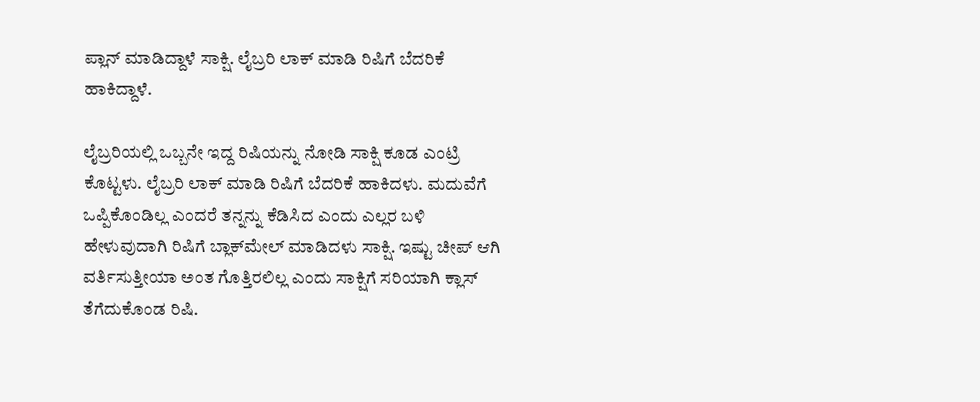ಪ್ಲಾನ್ ಮಾಡಿದ್ದಾಳೆ ಸಾಕ್ಷಿ. ಲೈಬ್ರರಿ ಲಾಕ್ ಮಾಡಿ ರಿಷಿಗೆ ಬೆದರಿಕೆ ಹಾಕಿದ್ದಾಳೆ.

ಲೈಬ್ರರಿಯಲ್ಲಿ ಒಬ್ಬನೇ ಇದ್ದ ರಿಷಿಯನ್ನು ನೋಡಿ ಸಾಕ್ಷಿ ಕೂಡ ಎಂಟ್ರಿ ಕೊಟ್ಟಳು. ಲೈಬ್ರರಿ ಲಾಕ್ ಮಾಡಿ ರಿಷಿಗೆ ಬೆದರಿಕೆ ಹಾಕಿದಳು. ಮದುವೆಗೆ ಒಪ್ಪಿಕೊಂಡಿಲ್ಲ ಎಂದರೆ ತನ್ನನ್ನು ಕೆಡಿಸಿದ ಎಂದು ಎಲ್ಲರ ಬಳಿ ಹೇಳುವುದಾಗಿ ರಿಷಿಗೆ ಬ್ಲಾಕ್‌ಮೇಲ್ ಮಾಡಿದಳು ಸಾಕ್ಷಿ. ಇಷ್ಟು ಚೀಪ್ ಆಗಿ ವರ್ತಿಸುತ್ತೀಯಾ ಅಂತ ಗೊತ್ತಿರಲಿಲ್ಲ ಎಂದು ಸಾಕ್ಷಿಗೆ ಸರಿಯಾಗಿ ಕ್ಲಾಸ್ ತೆಗೆದುಕೊಂಡ ರಿಷಿ.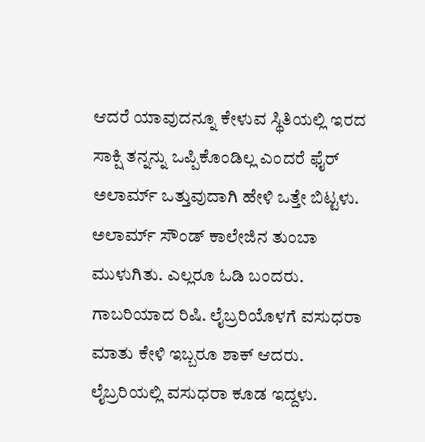ಆದರೆ ಯಾವುದನ್ನೂ ಕೇಳುವ ಸ್ಥಿತಿಯಲ್ಲಿ ಇರದ ಸಾಕ್ಷಿ ತನ್ನನ್ನು ಒಪ್ಪಿಕೊಂಡಿಲ್ಲ ಎಂದರೆ ಫೈರ್ ಅಲಾರ್ಮ್ ಒತ್ತುವುದಾಗಿ ಹೇಳಿ ಒತ್ತೇ ಬಿಟ್ಟಳು. ಅಲಾರ್ಮ್ ಸೌಂಡ್ ಕಾಲೇಜಿನ ತುಂಬಾ ಮುಳುಗಿತು. ಎಲ್ಲರೂ ಓಡಿ ಬಂದರು. ಗಾಬರಿಯಾದ ರಿಷಿ. ಲೈಬ್ರರಿಯೊಳಗೆ ವಸುಧರಾ ಮಾತು ಕೇಳಿ ಇಬ್ಬರೂ ಶಾಕ್ ಆದರು. ಲೈಬ್ರರಿಯಲ್ಲಿ ವಸುಧರಾ ಕೂಡ ಇದ್ದಳು.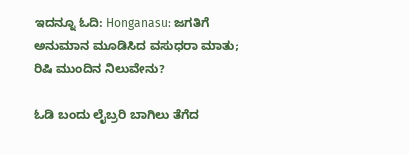ಇದನ್ನೂ ಓದಿ: Honganasu: ಜಗತಿಗೆ ಅನುಮಾನ ಮೂಡಿಸಿದ ವಸುಧರಾ ಮಾತು; ರಿಷಿ ಮುಂದಿನ ನಿಲುವೇನು?

ಓಡಿ ಬಂದು ಲೈಬ್ರರಿ ಬಾಗಿಲು ತೆಗೆದ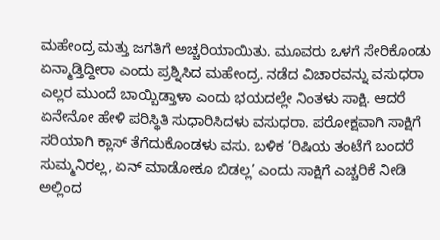ಮಹೇಂದ್ರ ಮತ್ತು ಜಗತಿಗೆ ಅಚ್ಚರಿಯಾಯಿತು. ಮೂವರು ಒಳಗೆ ಸೇರಿಕೊಂಡು ಏನ್ಮಾಡ್ತಿದ್ದೀರಾ ಎಂದು ಪ್ರಶ್ನಿಸಿದ ಮಹೇಂದ್ರ. ನಡೆದ ವಿಚಾರವನ್ನು ವಸುಧರಾ ಎಲ್ಲರ ಮುಂದೆ ಬಾಯ್ಬಿಡ್ತಾಳಾ ಎಂದು ಭಯದಲ್ಲೇ ನಿಂತಳು ಸಾಕ್ಷಿ. ಆದರೆ ಏನೇನೋ ಹೇಳಿ ಪರಿಸ್ಥಿತಿ ಸುಧಾರಿಸಿದಳು ವಸುಧರಾ. ಪರೋಕ್ಷವಾಗಿ ಸಾಕ್ಷಿಗೆ ಸರಿಯಾಗಿ ಕ್ಲಾಸ್ ತೆಗೆದುಕೊಂಡಳು ವಸು. ಬಳಿಕ ‘ರಿಷಿಯ ತಂಟೆಗೆ ಬಂದರೆ ಸುಮ್ಮನಿರಲ್ಲ, ಏನ್ ಮಾಡೋಕೂ ಬಿಡಲ್ಲ’ ಎಂದು ಸಾಕ್ಷಿಗೆ ಎಚ್ಚರಿಕೆ ನೀಡಿ ಅಲ್ಲಿಂದ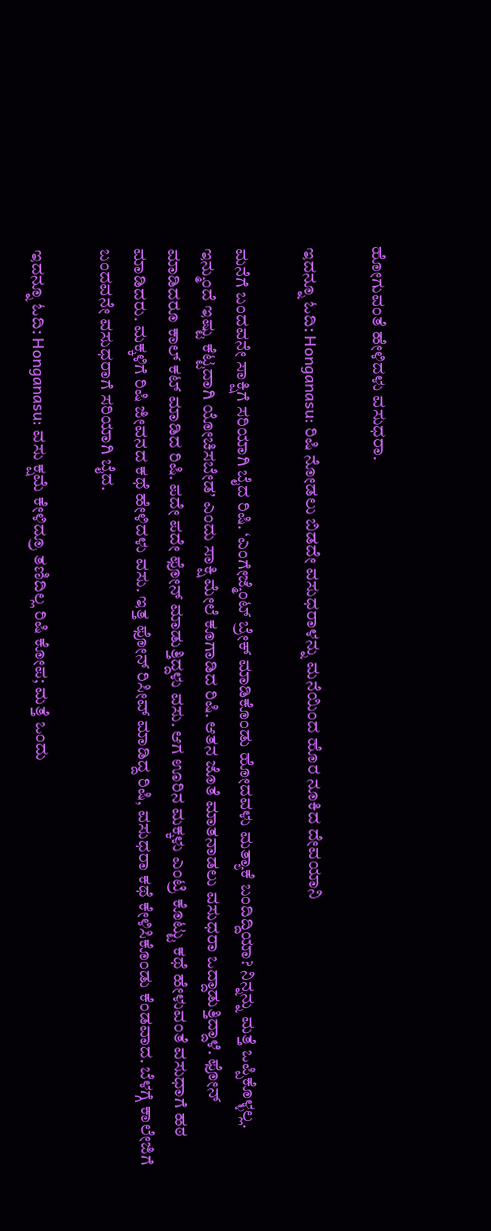ಹೋಗುವಂತೆ ಹೇಳಿದಳು ವಸುಧರಾ.

ಇದನ್ನೂ ಓದಿ: Honganasu: ರಿಷಿ ನೋಡಲು ಬಿಡದೇ ವಸುಧರಾಳನ್ನು ಮನೆಯಿಂದ ಹೊರ ನೂಕಿದ ದೇವಯಾನಿ

ಮನೆಗೆ ಬಂದವನೇ ಸಾಕ್ಷಿಗೆ ಸರಿಯಾಗಿ ಬೈದ ರಿಷಿ. ‘ಎಂಗೇಜ್ಮೆಂಟ್ ಬ್ರೇಕ್ ಮಾಡಿಕೊಂಡು ಹೋದವಳು ಮತ್ಯಾಕೆ ಬಂದಿದ್ದಿಯಾ? ನಿನ್ನನ್ನು ಮತ್ತೆ ಒಪ್ಪಿಕೊಳ್ಳಲ್ಲ. ಇನ್ಮುಂದೆ ಇಷ್ಟು ಕೆಟ್ಟದಾಗಿ ಯೋಚಿಸಬೇಡ’ ಎಂದು ಸಾಕ್ಷಿ ಮೇಲೆ ಕೂಗಾಡಿದ ರಿಷಿ. ಆತನ ಜೊತೆ ಮಾತನಾಡಲು ವಸುಧರಾ ಒದ್ದಾಡುತ್ತಿದ್ದಾಳೆ. ಫೋನ್ ಮಾಡಿದರೂ ಕಾಲ್ ಕಟ್ ಮಾಡಿದ ರಿಷಿ. ಪದೇ ಪದೇ ಫೋನ್ ಮಾಡುತ್ತಿದ್ದಳು ವಸು. ಆಗ ಊರಿನ ಮಕ್ಕಳು ಎಂಟ್ರಿ ಕೊಟ್ಟು ಕಥೆ ಹೇಳುವಂತೆ ವಸುಧಾಗೆ ಹಠ ಮಾಡಿದರು. ಮಕ್ಕಳಿಗೆ ರಿಷಿ ಜೀವನದ ಕಥೆ ಹೇಳಿದಳು ವಸು. ಇತ್ತ ಫೋನ್ ರಿಸೀವ್ ಮಾಡಿದ್ದ ರಿಷಿ, ವಸುಧರಾ ಕಥೆ ಕೇಳಿಸಿಕೊಂಡು ಕೆಂಡವಾದ. ಬೆಳಗ್ಗೆ ಕಾಲೇಜಿಗೆ ಬಂದವನೇ ವಸುಧರಾಗೆ ಸರಿಯಾಗಿ ಬೈದ.

ಇದನ್ನೂ ಓದಿ: Honganasu: ವಸು ಕ್ಷಮೆ ಕೇಳಿದ್ರೂ ತಣಿದಿಲ್ಲ ರಿಷಿ ಕೋಪ; ಮತ್ತೆ ಒಂದು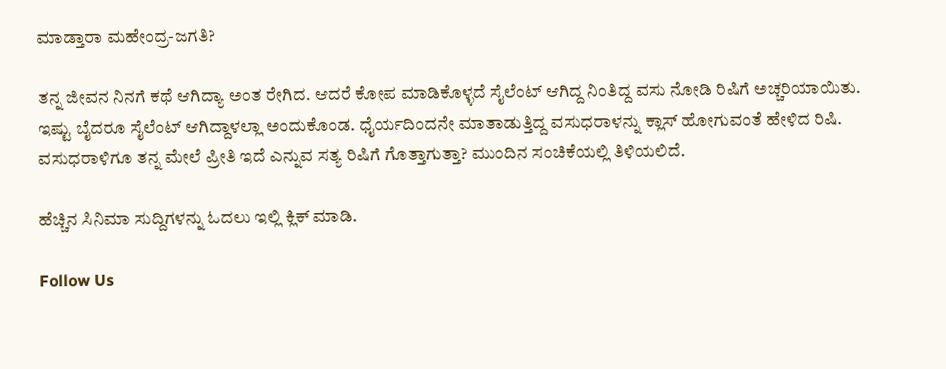ಮಾಡ್ತಾರಾ ಮಹೇಂದ್ರ-ಜಗತಿ?

ತನ್ನ ಜೀವನ ನಿನಗೆ ಕಥೆ ಆಗಿದ್ಯಾ ಅಂತ ರೇಗಿದ. ಆದರೆ ಕೋಪ ಮಾಡಿಕೊಳ್ಳದೆ ಸೈಲೆಂಟ್ ಆಗಿದ್ದ ನಿಂತಿದ್ದ ವಸು ನೋಡಿ ರಿಷಿಗೆ ಅಚ್ಚರಿಯಾಯಿತು. ಇಷ್ಟು ಬೈದರೂ ಸೈಲೆಂಟ್ ಆಗಿದ್ದಾಳಲ್ಲಾ ಅಂದುಕೊಂಡ. ಧೈರ್ಯದಿಂದನೇ ಮಾತಾಡುತ್ತಿದ್ದ ವಸುಧರಾಳನ್ನು ಕ್ಲಾಸ್ ಹೋಗುವಂತೆ ಹೇಳಿದ ರಿಷಿ. ವಸುಧರಾಳಿಗೂ ತನ್ನ ಮೇಲೆ ಪ್ರೀತಿ ಇದೆ ಎನ್ನುವ ಸತ್ಯ ರಿಷಿಗೆ ಗೊತ್ತಾಗುತ್ತಾ? ಮುಂದಿನ ಸಂಚಿಕೆಯಲ್ಲಿ ತಿಳಿಯಲಿದೆ.

ಹೆಚ್ಚಿನ ಸಿನಿಮಾ ಸುದ್ದಿಗಳನ್ನು ಓದಲು ಇಲ್ಲಿ ಕ್ಲಿಕ್ ಮಾಡಿ.

Follow Us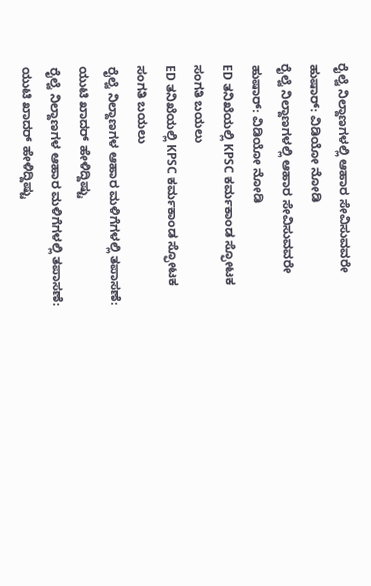ರೈಲ್ವೆ ನಿಲ್ದಾಣಗಳಲ್ಲಿ ಆಹಾರ ಸೇವಿಸುವವರೇ ಹುಷಾರ್: ವಿಡಿಯೋ ನೋಡಿ
ರೈಲ್ವೆ ನಿಲ್ದಾಣಗಳಲ್ಲಿ ಆಹಾರ ಸೇವಿಸುವವರೇ ಹುಷಾರ್: ವಿಡಿಯೋ ನೋಡಿ
ED ತನಿಖೆಯಲ್ಲಿ KPSC ಕರ್ಮಕಾಂಡ ಸ್ಫೋಟಕ ಸಂಗತಿ ಬಯಲು
ED ತನಿಖೆಯಲ್ಲಿ KPSC ಕರ್ಮಕಾಂಡ ಸ್ಫೋಟಕ ಸಂಗತಿ ಬಯಲು
ರೈಲ್ವೆ ನಿಲ್ದಾಣಗಳ ಆಹಾರ ಮಳಿಗೆಗಳಲ್ಲಿ ತಪಾಸಣೆ: ಯುಟಿ ಖಾದರ್ ಹೇಳಿದ್ದಿಷ್ಟು
ರೈಲ್ವೆ ನಿಲ್ದಾಣಗಳ ಆಹಾರ ಮಳಿಗೆಗಳಲ್ಲಿ ತಪಾಸಣೆ: ಯುಟಿ ಖಾದರ್ ಹೇಳಿದ್ದಿಷ್ಟು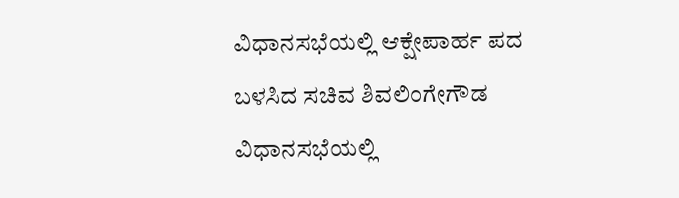ವಿಧಾನಸಭೆಯಲ್ಲಿ ಆಕ್ಷೇಪಾರ್ಹ ಪದ ಬಳಸಿದ ಸಚಿವ ಶಿವಲಿಂಗೇಗೌಡ
ವಿಧಾನಸಭೆಯಲ್ಲಿ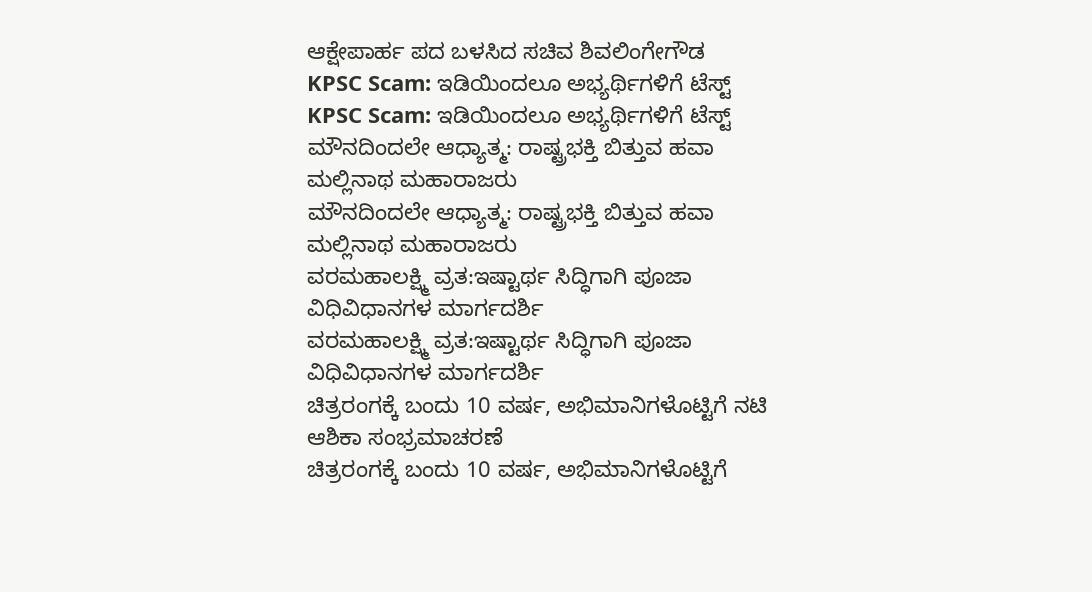ಆಕ್ಷೇಪಾರ್ಹ ಪದ ಬಳಸಿದ ಸಚಿವ ಶಿವಲಿಂಗೇಗೌಡ
KPSC Scam: ಇಡಿಯಿಂದಲೂ ಅಭ್ಯರ್ಥಿಗಳಿಗೆ ಟೆಸ್ಟ್
KPSC Scam: ಇಡಿಯಿಂದಲೂ ಅಭ್ಯರ್ಥಿಗಳಿಗೆ ಟೆಸ್ಟ್
ಮೌನದಿಂದಲೇ ಆಧ್ಯಾತ್ಮ: ರಾಷ್ಟ್ರಭಕ್ತಿ ಬಿತ್ತುವ ಹವಾ ಮಲ್ಲಿನಾಥ ಮಹಾರಾಜರು
ಮೌನದಿಂದಲೇ ಆಧ್ಯಾತ್ಮ: ರಾಷ್ಟ್ರಭಕ್ತಿ ಬಿತ್ತುವ ಹವಾ ಮಲ್ಲಿನಾಥ ಮಹಾರಾಜರು
ವರಮಹಾಲಕ್ಷ್ಮಿ ವ್ರತ:ಇಷ್ಟಾರ್ಥ ಸಿದ್ಧಿಗಾಗಿ ಪೂಜಾ ವಿಧಿವಿಧಾನಗಳ ಮಾರ್ಗದರ್ಶಿ
ವರಮಹಾಲಕ್ಷ್ಮಿ ವ್ರತ:ಇಷ್ಟಾರ್ಥ ಸಿದ್ಧಿಗಾಗಿ ಪೂಜಾ ವಿಧಿವಿಧಾನಗಳ ಮಾರ್ಗದರ್ಶಿ
ಚಿತ್ರರಂಗಕ್ಕೆ ಬಂದು 10 ವರ್ಷ, ಅಭಿಮಾನಿಗಳೊಟ್ಟಿಗೆ ನಟಿ ಆಶಿಕಾ ಸಂಭ್ರಮಾಚರಣೆ
ಚಿತ್ರರಂಗಕ್ಕೆ ಬಂದು 10 ವರ್ಷ, ಅಭಿಮಾನಿಗಳೊಟ್ಟಿಗೆ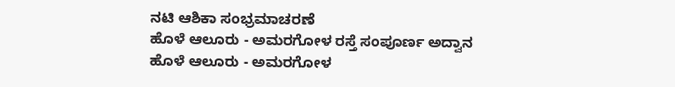ನಟಿ ಆಶಿಕಾ ಸಂಭ್ರಮಾಚರಣೆ
ಹೊಳೆ ಆಲೂರು - ಅಮರಗೋಳ ರಸ್ತೆ ಸಂಪೂರ್ಣ ಅದ್ವಾನ
ಹೊಳೆ ಆಲೂರು - ಅಮರಗೋಳ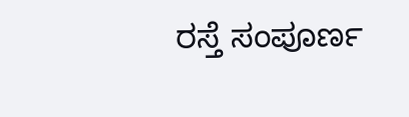ರಸ್ತೆ ಸಂಪೂರ್ಣ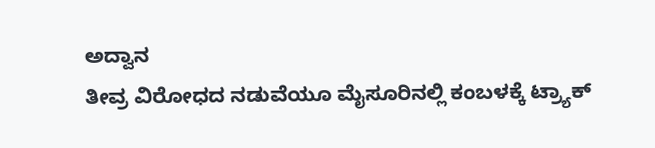ಅದ್ವಾನ
ತೀವ್ರ ವಿರೋಧದ ನಡುವೆಯೂ ಮೈಸೂರಿನಲ್ಲಿ ಕಂಬಳಕ್ಕೆ ಟ್ರ್ಯಾಕ್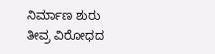ನಿರ್ಮಾಣ ಶುರು
ತೀವ್ರ ವಿರೋಧದ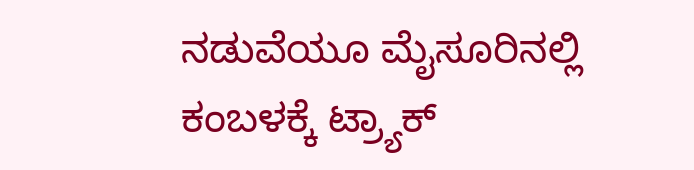ನಡುವೆಯೂ ಮೈಸೂರಿನಲ್ಲಿ ಕಂಬಳಕ್ಕೆ ಟ್ರ್ಯಾಕ್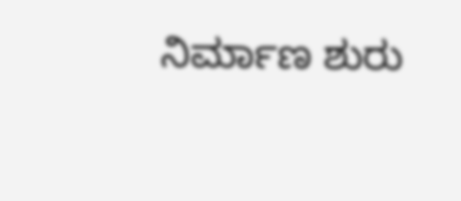ನಿರ್ಮಾಣ ಶುರು